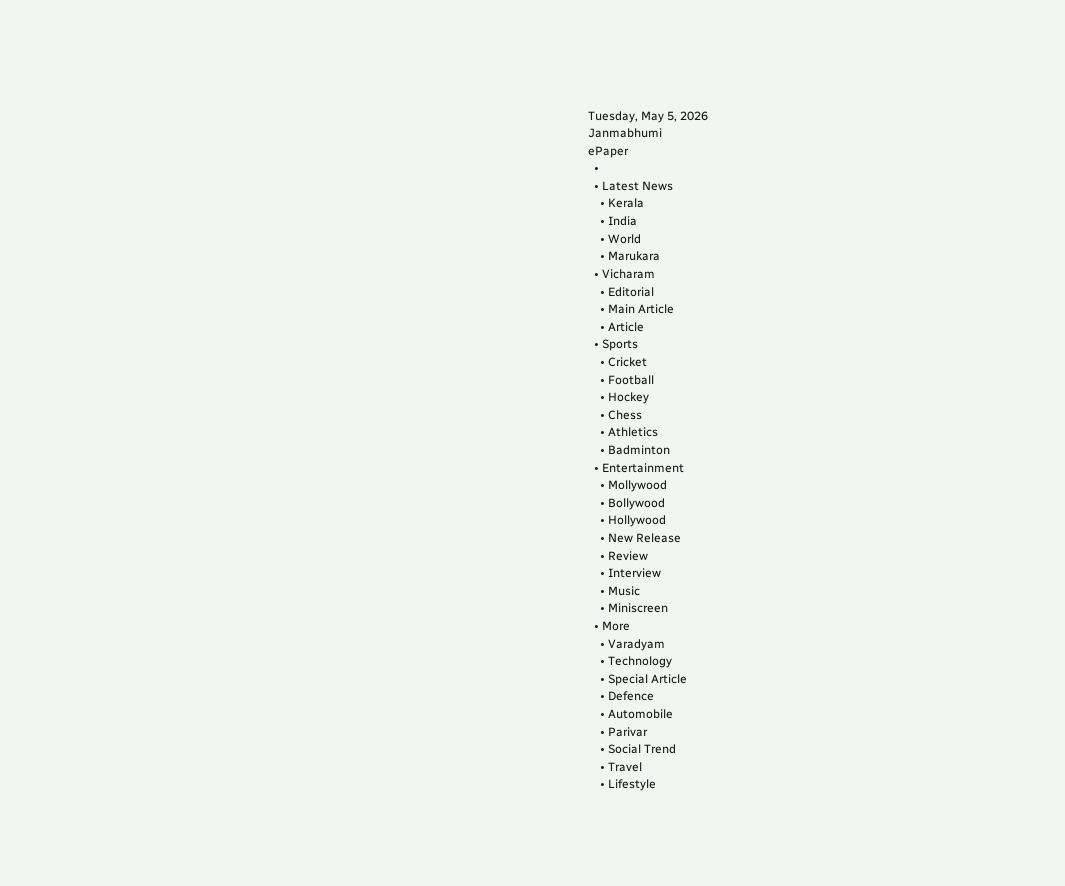Tuesday, May 5, 2026
Janmabhumi
ePaper
  •
  • Latest News
    • Kerala
    • India
    • World
    • Marukara
  • Vicharam
    • Editorial
    • Main Article
    • Article
  • Sports
    • Cricket
    • Football
    • Hockey
    • Chess
    • Athletics
    • Badminton
  • Entertainment
    • Mollywood
    • Bollywood
    • Hollywood
    • New Release
    • Review
    • Interview
    • Music
    • Miniscreen
  • More
    • Varadyam
    • Technology
    • Special Article
    • Defence
    • Automobile
    • Parivar
    • Social Trend
    • Travel
    • Lifestyle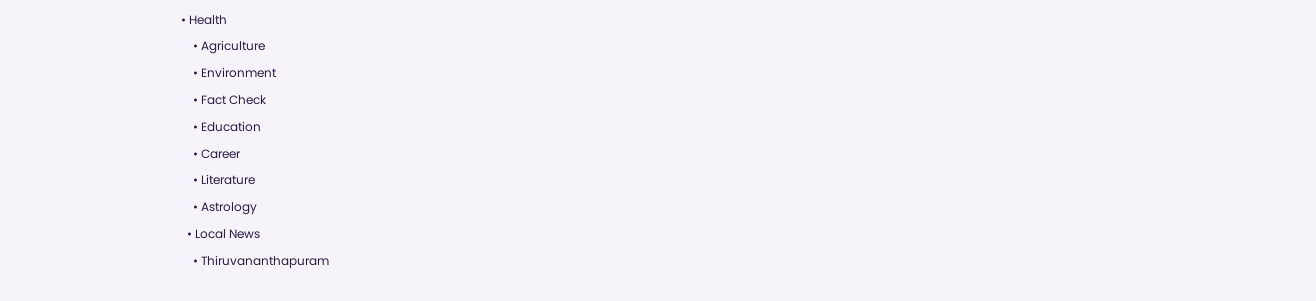• Health
    • Agriculture
    • Environment
    • Fact Check
    • Education
    • Career
    • Literature
    • Astrology
  • Local News
    • Thiruvananthapuram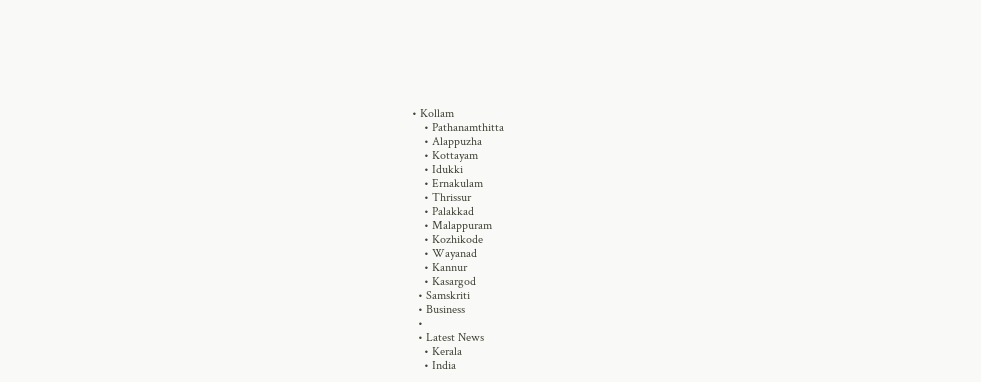• Kollam
    • Pathanamthitta
    • Alappuzha
    • Kottayam
    • Idukki
    • Ernakulam
    • Thrissur
    • Palakkad
    • Malappuram
    • Kozhikode
    • Wayanad
    • Kannur
    • Kasargod
  • Samskriti
  • Business
  •
  • Latest News
    • Kerala
    • India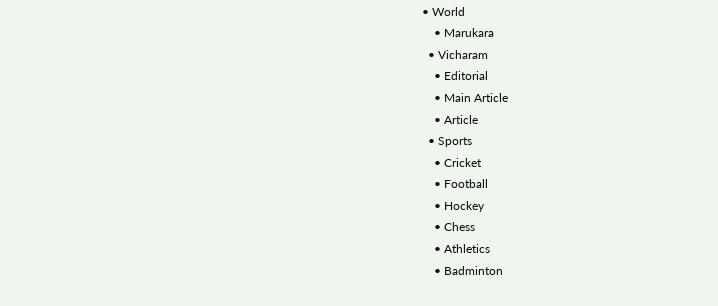• World
    • Marukara
  • Vicharam
    • Editorial
    • Main Article
    • Article
  • Sports
    • Cricket
    • Football
    • Hockey
    • Chess
    • Athletics
    • Badminton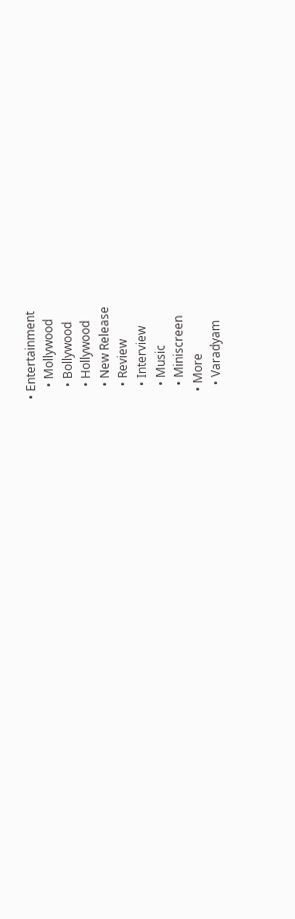• Entertainment
    • Mollywood
    • Bollywood
    • Hollywood
    • New Release
    • Review
    • Interview
    • Music
    • Miniscreen
  • More
    • Varadyam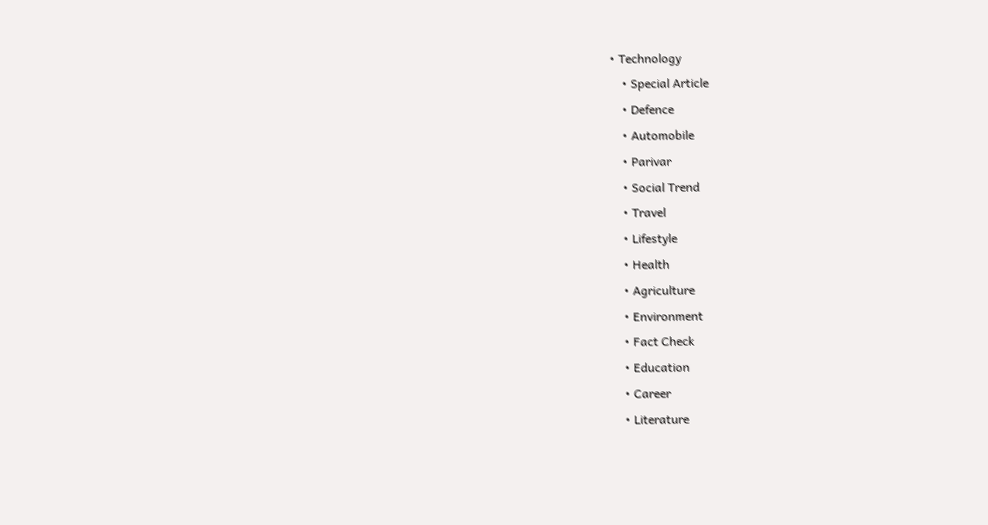• Technology
    • Special Article
    • Defence
    • Automobile
    • Parivar
    • Social Trend
    • Travel
    • Lifestyle
    • Health
    • Agriculture
    • Environment
    • Fact Check
    • Education
    • Career
    • Literature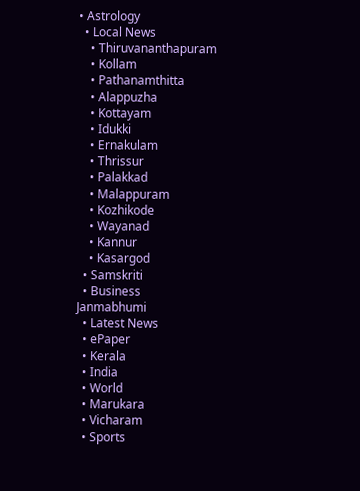• Astrology
  • Local News
    • Thiruvananthapuram
    • Kollam
    • Pathanamthitta
    • Alappuzha
    • Kottayam
    • Idukki
    • Ernakulam
    • Thrissur
    • Palakkad
    • Malappuram
    • Kozhikode
    • Wayanad
    • Kannur
    • Kasargod
  • Samskriti
  • Business
Janmabhumi
  • Latest News
  • ePaper
  • Kerala
  • India
  • World
  • Marukara
  • Vicharam
  • Sports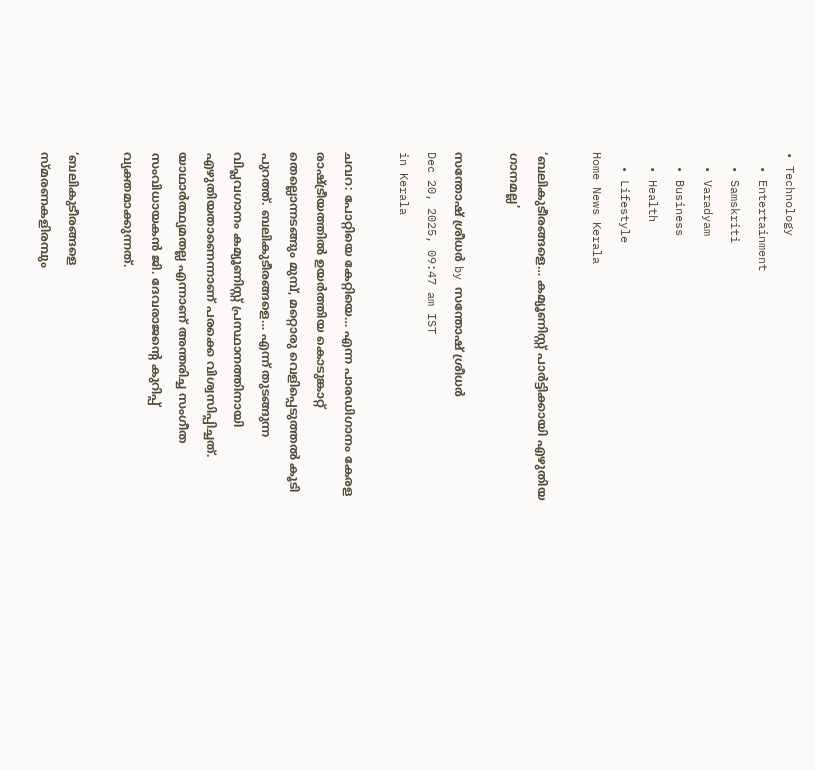• Technology
  • Entertainment
  • Samskriti
  • Varadyam
  • Business
  • Health
  • Lifestyle
Home News Kerala

‘ബലികുടീരങ്ങളെ… കമ്യൂണിസ്റ്റ് പാര്‍ട്ടിക്കായി എഴുതിയ ഗാനമല്ല’

സന്തോഷ് ശ്രീധര്‍ by സന്തോഷ് ശ്രീധര്‍
Dec 20, 2025, 09:47 am IST
in Kerala

ചവറ: പോറ്റിയെ കേറ്റിയെ… എന്ന പാരഡിഗാനം കേരള രാഷ്‌ട്രീയത്തില്‍ ഉയര്‍ത്തിയ കൊടുങ്കാറ്റ് തെല്ലൊന്നടങ്ങും മുമ്പ്, മറ്റൊരു വെളിപ്പെടുത്തല്‍ കൂടി പുറത്ത്. ബലികുടീരങ്ങളെ… എന്ന് തുടങ്ങുന്ന വിപ്ലവഗാനം കമ്യൂണിസ്റ്റ് പ്രസ്ഥാനത്തിനായി എഴുതിയതാണെന്നാണ് പരക്കെ വിശ്വസിപ്പിച്ചത്. യാഥാര്‍ത്ഥ്യമതല്ല എന്നാണ് അന്തരിച്ച സംഗീത സംവിധായകന്‍ ജി. ദേവരാജന്റെ കുറിപ്പ് വ്യക്തമാക്കുന്നത്.

‘ബലികുടീരങ്ങളെ
സ്മരണകളിരമ്പും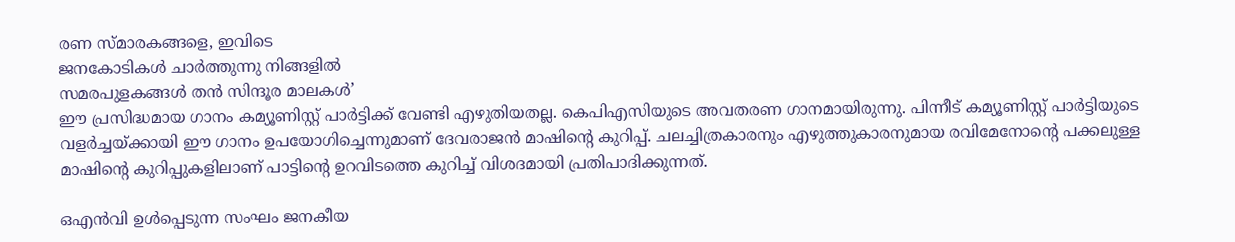രണ സ്മാരകങ്ങളെ, ഇവിടെ
ജനകോടികള്‍ ചാര്‍ത്തുന്നു നിങ്ങളില്‍
സമരപുളകങ്ങള്‍ തന്‍ സിന്ദൂര മാലകള്‍’
ഈ പ്രസിദ്ധമായ ഗാനം കമ്യൂണിസ്റ്റ് പാര്‍ട്ടിക്ക് വേണ്ടി എഴുതിയതല്ല. കെപിഎസിയുടെ അവതരണ ഗാനമായിരുന്നു. പിന്നീട് കമ്യൂണിസ്റ്റ് പാര്‍ട്ടിയുടെ വളര്‍ച്ചയ്‌ക്കായി ഈ ഗാനം ഉപയോഗിച്ചെന്നുമാണ് ദേവരാജന്‍ മാഷിന്റെ കുറിപ്പ്. ചലച്ചിത്രകാരനും എഴുത്തുകാരനുമായ രവിമേനോന്റെ പക്കലുള്ള മാഷിന്റെ കുറിപ്പുകളിലാണ് പാട്ടിന്റെ ഉറവിടത്തെ കുറിച്ച് വിശദമായി പ്രതിപാദിക്കുന്നത്.

ഒഎന്‍വി ഉള്‍പ്പെടുന്ന സംഘം ജനകീയ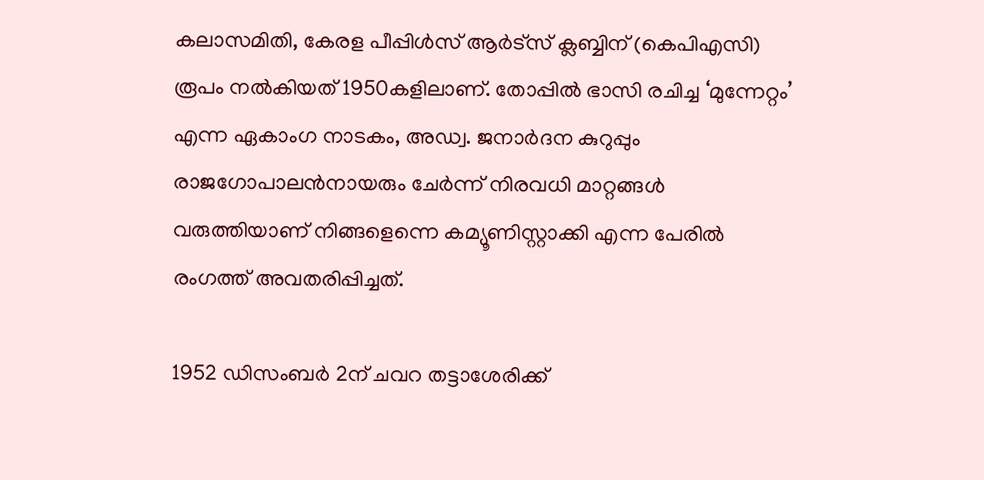കലാസമിതി, കേരള പീപ്പിള്‍സ് ആര്‍ട്‌സ് ക്ലബ്ബിന് (കെപിഎസി) രൂപം നല്‍കിയത് 1950കളിലാണ്. തോപ്പില്‍ ഭാസി രചിച്ച ‘മുന്നേറ്റം’ എന്ന ഏകാംഗ നാടകം, അഡ്വ. ജനാര്‍ദന കുറുപ്പും രാജഗോപാലന്‍നായരും ചേര്‍ന്ന് നിരവധി മാറ്റങ്ങള്‍ വരുത്തിയാണ് നിങ്ങളെന്നെ കമ്യൂണിസ്റ്റാക്കി എന്ന പേരില്‍ രംഗത്ത് അവതരിപ്പിച്ചത്.

1952 ഡിസംബര്‍ 2ന് ചവറ തട്ടാശേരിക്ക്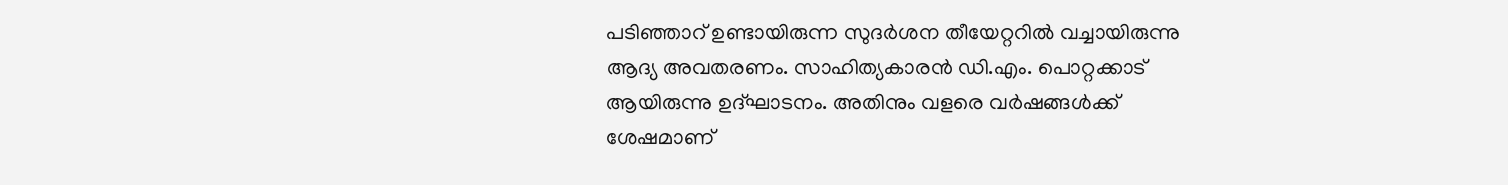പടിഞ്ഞാറ് ഉണ്ടായിരുന്ന സുദര്‍ശന തീയേറ്ററില്‍ വച്ചായിരുന്നു ആദ്യ അവതരണം. സാഹിത്യകാരന്‍ ഡി.എം. പൊറ്റക്കാട് ആയിരുന്നു ഉദ്ഘാടനം. അതിനും വളരെ വര്‍ഷങ്ങള്‍ക്ക് ശേഷമാണ്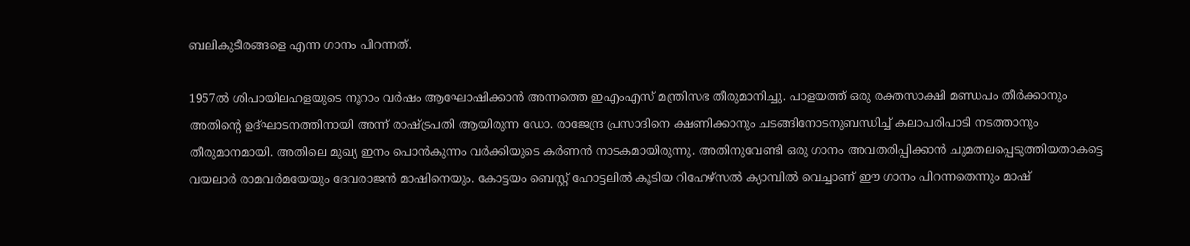ബലികുടീരങ്ങളെ എന്ന ഗാനം പിറന്നത്.

1957ല്‍ ശിപായിലഹളയുടെ നൂറാം വര്‍ഷം ആഘോഷിക്കാന്‍ അന്നത്തെ ഇഎംഎസ് മന്ത്രിസഭ തീരുമാനിച്ചു. പാളയത്ത് ഒരു രക്തസാക്ഷി മണ്ഡപം തീര്‍ക്കാനും അതിന്റെ ഉദ്ഘാടനത്തിനായി അന്ന് രാഷ്‌ട്രപതി ആയിരുന്ന ഡോ. രാജേന്ദ്ര പ്രസാദിനെ ക്ഷണിക്കാനും ചടങ്ങിനോടനുബന്ധിച്ച് കലാപരിപാടി നടത്താനും തീരുമാനമായി. അതിലെ മുഖ്യ ഇനം പൊന്‍കുന്നം വര്‍ക്കിയുടെ കര്‍ണന്‍ നാടകമായിരുന്നു. അതിനുവേണ്ടി ഒരു ഗാനം അവതരിപ്പിക്കാന്‍ ചുമതലപ്പെടുത്തിയതാകട്ടെ വയലാര്‍ രാമവര്‍മയേയും ദേവരാജന്‍ മാഷിനെയും. കോട്ടയം ബെസ്റ്റ് ഹോട്ടലില്‍ കൂടിയ റിഹേഴ്‌സല്‍ ക്യാമ്പില്‍ വെച്ചാണ് ഈ ഗാനം പിറന്നതെന്നും മാഷ്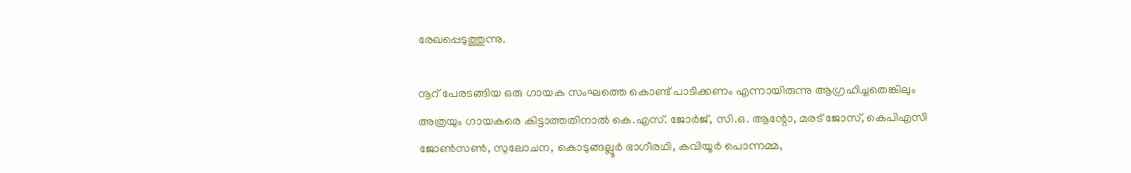രേഖപ്പെടുത്തുന്നു.

നൂറ് പേരടങ്ങിയ ഒരു ഗായക സംഘത്തെ കൊണ്ട് പാടിക്കണം എന്നായിരുന്നു ആഗ്രഹിച്ചതെങ്കിലും അത്രയും ഗായകരെ കിട്ടാത്തതിനാല്‍ കെ.എസ്. ജോര്‍ജ്, സി.ഒ. ആന്റോ, മരട് ജോസ്, കെപിഎസി ജോണ്‍സണ്‍, സുലോചന, കൊടുങ്ങല്ലൂര്‍ ഭാഗീരഥി, കവിയൂര്‍ പൊന്നമ്മ,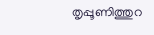തൃപ്പൂണിത്തുറ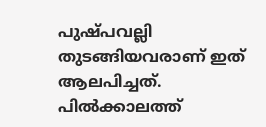പുഷ്പവല്ലി തുടങ്ങിയവരാണ് ഇത് ആലപിച്ചത്. പില്‍ക്കാലത്ത്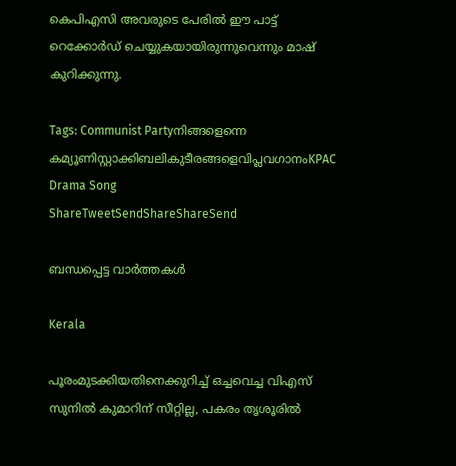കെപിഎസി അവരുടെ പേരില്‍ ഈ പാട്ട് റെക്കോര്‍ഡ് ചെയ്യുകയായിരുന്നുവെന്നും മാഷ് കുറിക്കുന്നു.

Tags: Communist Partyനിങ്ങളെന്നെ കമ്യൂണിസ്റ്റാക്കിബലികുടീരങ്ങളെവിപ്ലവഗാനംKPAC Drama Song
ShareTweetSendShareShareSend

ബന്ധപ്പെട്ട വാര്‍ത്തകള്‍

Kerala

പൂരംമുടക്കിയതിനെക്കുറിച്ച് ഒച്ചവെച്ച വിഎസ് സുനില്‍ കുമാറിന് സീറ്റില്ല, പകരം തൃശൂരില്‍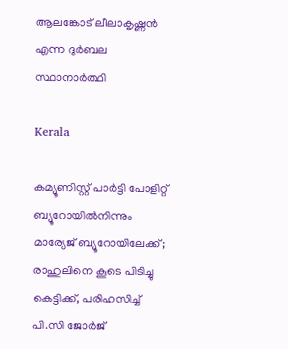ആലങ്കോട് ലീലാകൃഷ്ണന്‍ എന്ന ദുര്‍ബല സ്ഥാനാര്‍ത്ഥി

Kerala

കമ്യൂണിസ്റ്റ് പാർട്ടി പോളിറ്റ് ബ്യൂറോയില്‍നിന്നും മാര്യേജ് ബ്യൂറോയിലേക്ക്; രാഹുലിനെ കൂടെ പിടിച്ചു കെട്ടിക്ക്, പരിഹസിച്ച് പി.സി ജോർജ്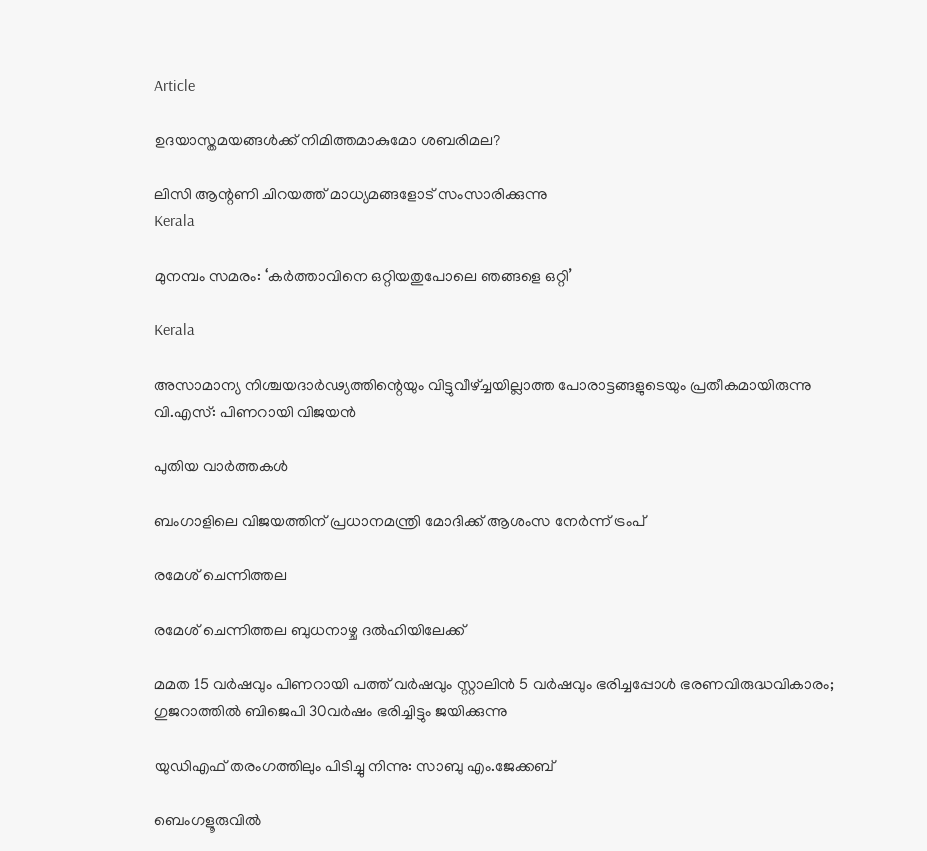Article

ഉദയാസ്തമയങ്ങള്‍ക്ക് നിമിത്തമാകുമോ ശബരിമല?

ലിസി ആന്റണി ചിറയത്ത് മാധ്യമങ്ങളോട് സംസാരിക്കുന്നു
Kerala

മുനമ്പം സമരം: ‘കര്‍ത്താവിനെ ഒറ്റിയതുപോലെ ഞങ്ങളെ ഒറ്റി’

Kerala

അസാമാന്യ നിശ്ചയദാര്‍ഢ്യത്തിന്റെയും വിട്ടുവീഴ്‌ച്ചയില്ലാത്ത പോരാട്ടങ്ങളുടെയും പ്രതീകമായിരുന്നു വി.എസ്: പിണറായി വിജയന്‍

പുതിയ വാര്‍ത്തകള്‍

ബംഗാളിലെ വിജയത്തിന് പ്രധാനമന്ത്രി മോദിക്ക് ആശംസ നേർന്ന് ട്രംപ്

രമേശ് ചെന്നിത്തല

രമേശ് ചെന്നിത്തല ബുധനാഴ്ച ദല്‍ഹിയിലേക്ക്

മമത 15 വര്‍ഷവും പിണറായി പത്ത് വര്‍ഷവും സ്റ്റാലിന്‍ 5 വര്‍ഷവും ഭരിച്ചപ്പോള്‍ ഭരണവിരുദ്ധവികാരം; ഗുജറാത്തില്‍ ബിജെപി 30വര്‍ഷം ഭരിച്ചിട്ടും ജയിക്കുന്നു

യുഡിഎഫ് തരംഗത്തിലും പിടിച്ചു നിന്നു: സാബു എം.ജേക്കബ്

ബെംഗളൂരുവില്‍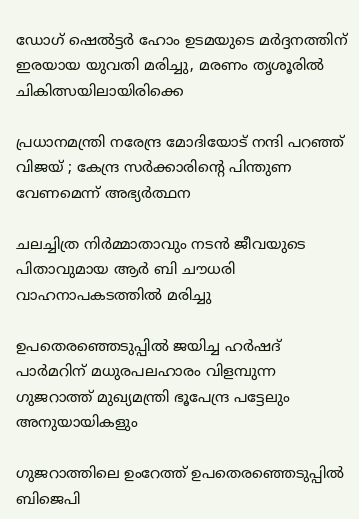ഡോഗ് ഷെല്‍ട്ടര്‍ ഹോം ഉടമയുടെ മര്‍ദ്ദനത്തിന് ഇരയായ യുവതി മരിച്ചു, മരണം തൃശൂരില്‍ ചികിത്സയിലായിരിക്കെ

പ്രധാനമന്ത്രി നരേന്ദ്ര മോദിയോട് നന്ദി പറഞ്ഞ് വിജയ് ; കേന്ദ്ര സർക്കാരിന്റെ പിന്തുണ വേണമെന്ന് അഭ്യർത്ഥന

ചലച്ചിത്ര നിര്‍മ്മാതാവും നടന്‍ ജീവയുടെ പിതാവുമായ ആര്‍ ബി ചൗധരി വാഹനാപകടത്തില്‍ മരിച്ചു

ഉപതെരഞ്ഞെടുപ്പില്‍ ജയിച്ച ഹര്‍ഷദ് പാര്‍മറിന് മധുരപലഹാരം വിളമ്പുന്ന ഗുജറാത്ത് മുഖ്യമന്ത്രി ഭൂപേന്ദ്ര പട്ടേലും അനുയായികളും

ഗുജറാത്തിലെ ഉംറേത്ത് ഉപതെരഞ്ഞെടുപ്പില്‍ ബിജെപി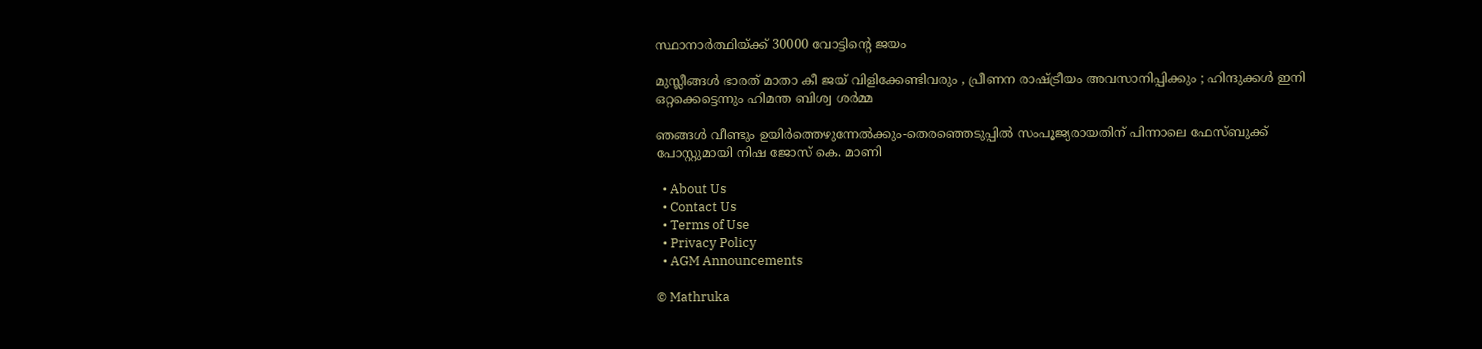സ്ഥാനാര്‍ത്ഥിയ്‌ക്ക് 30000 വോട്ടിന്റെ ജയം

മുസ്ലീങ്ങൾ ഭാരത് മാതാ കീ ജയ് വിളിക്കേണ്ടിവരും , പ്രീണന രാഷ്‌ട്രീയം അവസാനിപ്പിക്കും ; ഹിന്ദുക്കൾ ഇനി ഒറ്റക്കെട്ടെന്നും ഹിമന്ത ബിശ്വ ശർമ്മ

ഞങ്ങള്‍ വീണ്ടും ഉയിര്‍ത്തെഴുന്നേല്‍ക്കും-തെരഞ്ഞെടുപ്പില്‍ സംപൂജ്യരായതിന് പിന്നാലെ ഫേസ്ബുക്ക് പോസ്റ്റുമായി നിഷ ജോസ് കെ. മാണി

  • About Us
  • Contact Us
  • Terms of Use
  • Privacy Policy
  • AGM Announcements

© Mathruka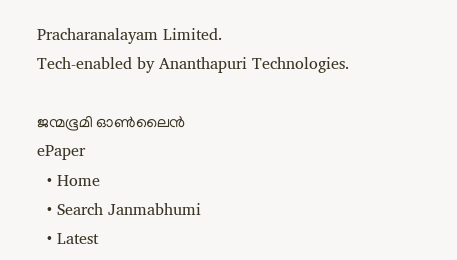Pracharanalayam Limited.
Tech-enabled by Ananthapuri Technologies.

ജന്മഭൂമി ഓണ്‍ലൈന്‍
ePaper
  • Home
  • Search Janmabhumi
  • Latest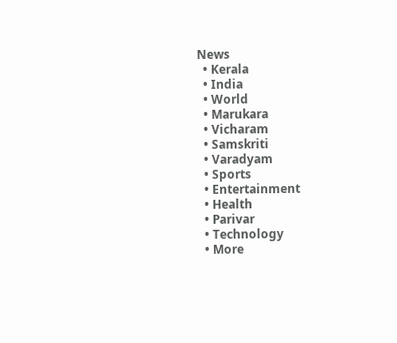News
  • Kerala
  • India
  • World
  • Marukara
  • Vicharam
  • Samskriti
  • Varadyam
  • Sports
  • Entertainment
  • Health
  • Parivar
  • Technology
  • More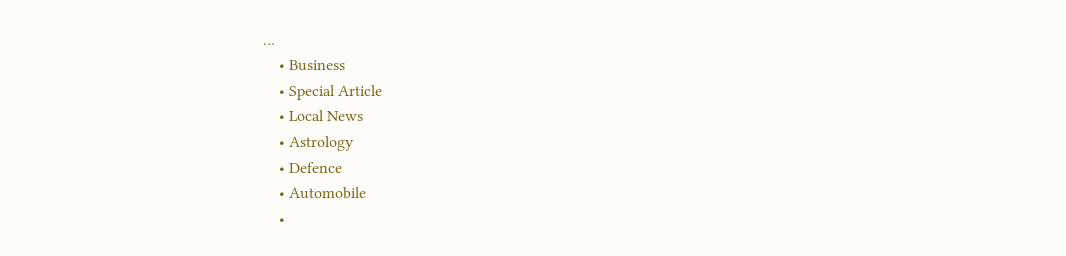…
    • Business
    • Special Article
    • Local News
    • Astrology
    • Defence
    • Automobile
    •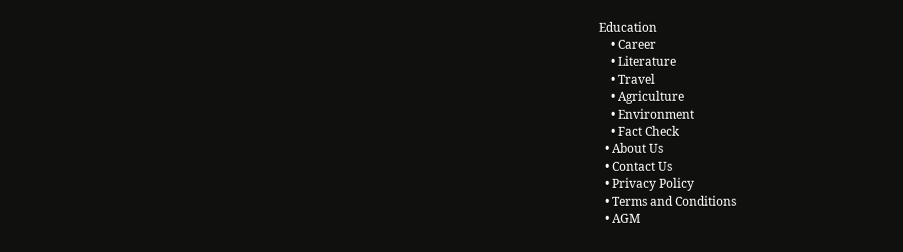Education
    • Career
    • Literature
    • Travel
    • Agriculture
    • Environment
    • Fact Check
  • About Us
  • Contact Us
  • Privacy Policy
  • Terms and Conditions
  • AGM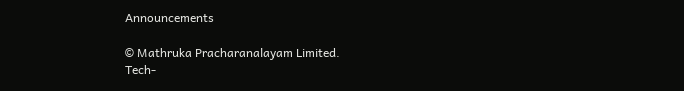Announcements

© Mathruka Pracharanalayam Limited.
Tech-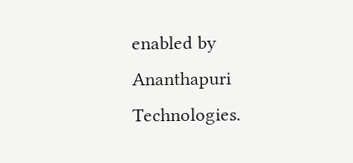enabled by Ananthapuri Technologies.